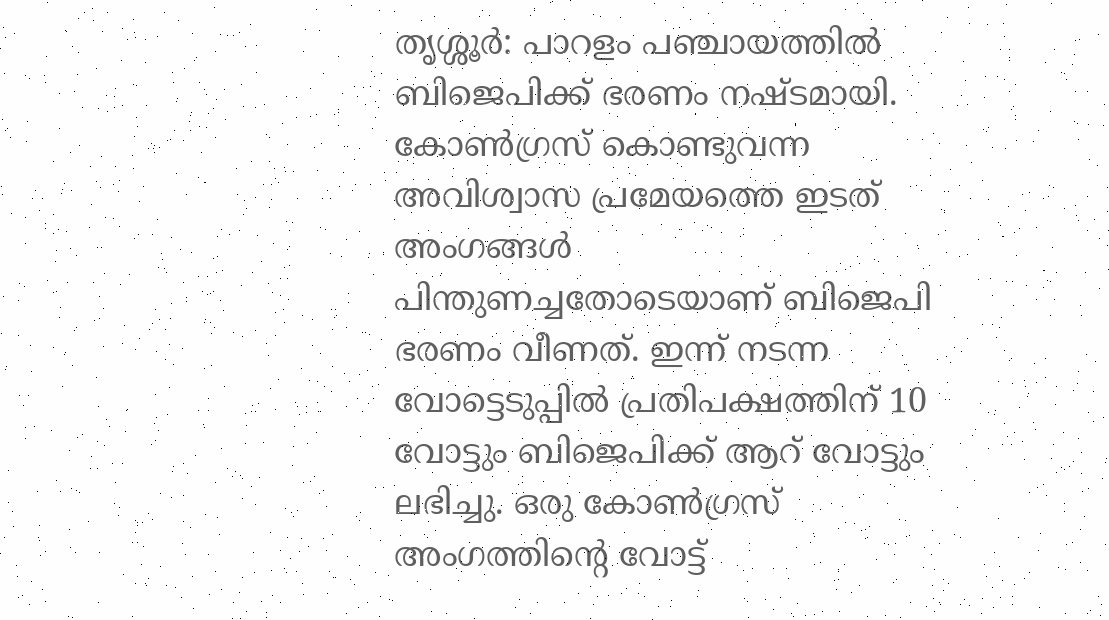തൃശ്ശൂർ: പാറളം പഞ്ചായത്തിൽ ബിജെപിക്ക് ഭരണം നഷ്ടമായി. കോൺഗ്രസ് കൊണ്ടുവന്ന അവിശ്വാസ പ്രമേയത്തെ ഇടത് അംഗങ്ങൾ പിന്തുണച്ചതോടെയാണ് ബിജെപി ഭരണം വീണത്. ഇന്ന് നടന്ന വോട്ടെടുപ്പിൽ പ്രതിപക്ഷത്തിന് 10 വോട്ടും ബിജെപിക്ക് ആറ് വോട്ടും ലഭിച്ചു. ഒരു കോൺഗ്രസ് അംഗത്തിന്റെ വോട്ട്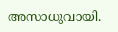അസാധുവായി.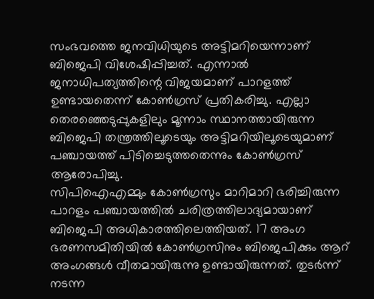സംഭവത്തെ ജനവിധിയുടെ അട്ടിമറിയെന്നാണ് ബിജെപി വിശേഷിപ്പിച്ചത്. എന്നാൽ ജനാധിപത്യത്തിന്റെ വിജയമാണ് പാറളത്ത് ഉണ്ടായതെന്ന് കോൺഗ്രസ് പ്രതികരിച്ചു. എല്ലാ തെരഞ്ഞെടുപ്പുകളിലും മൂന്നാം സ്ഥാനത്തായിരുന്ന ബിജെപി തന്ത്രത്തിലൂടെയും അട്ടിമറിയിലൂടെയുമാണ് പഞ്ചായത്ത് പിടിച്ചെടുത്തതെന്നും കോൺഗ്രസ് ആരോപിച്ചു.
സിപിഐഎമ്മും കോൺഗ്രസും മാറിമാറി ഭരിച്ചിരുന്ന പാറളം പഞ്ചായത്തിൽ ചരിത്രത്തിലാദ്യമായാണ് ബിജെപി അധികാരത്തിലെത്തിയത്. 17 അംഗ ഭരണസമിതിയിൽ കോൺഗ്രസിനും ബിജെപിക്കും ആറ് അംഗങ്ങൾ വീതമായിരുന്നു ഉണ്ടായിരുന്നത്. തുടർന്ന് നടന്ന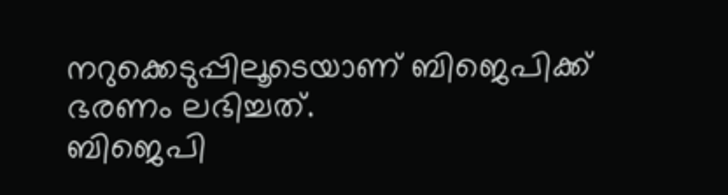നറുക്കെടുപ്പിലൂടെയാണ് ബിജെപിക്ക് ഭരണം ലഭിച്ചത്.
ബിജെപി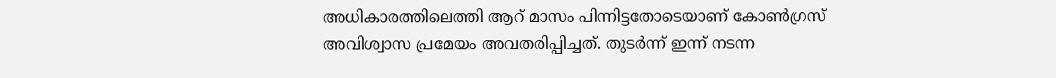അധികാരത്തിലെത്തി ആറ് മാസം പിന്നിട്ടതോടെയാണ് കോൺഗ്രസ് അവിശ്വാസ പ്രമേയം അവതരിപ്പിച്ചത്. തുടർന്ന് ഇന്ന് നടന്ന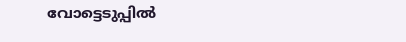വോട്ടെടുപ്പിൽ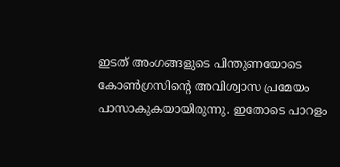ഇടത് അംഗങ്ങളുടെ പിന്തുണയോടെ കോൺഗ്രസിന്റെ അവിശ്വാസ പ്രമേയം പാസാകുകയായിരുന്നു. ഇതോടെ പാറളം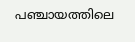പഞ്ചായത്തിലെ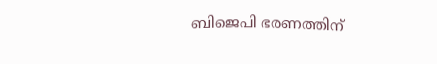ബിജെപി ഭരണത്തിന്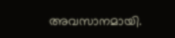അവസാനമായി.